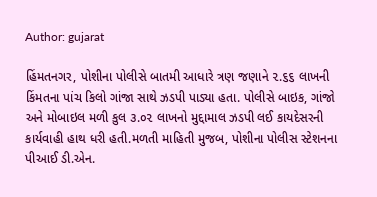Author: gujarat

હિંમતનગર, પોશીના પોલીસે બાતમી આધારે ત્રણ જણાને ૨.૬૬ લાખની કિંમતના પાંચ કિલો ગાંજા સાથે ઝડપી પાડ્યા હતા. પોલીસે બાઇક, ગાંજો અને મોબાઇલ મળી કુલ ૩.૦૨ લાખનો મુદ્દામાલ ઝડપી લઈ કાયદેસરની કાર્યવાહી હાથ ધરી હતી.મળતી માહિતી મુજબ, પોશીના પોલીસ સ્ટેશનના પીઆઈ ડી.એન.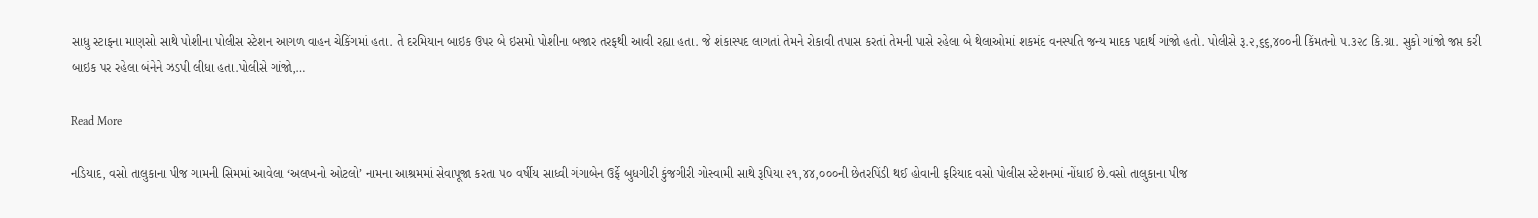સાધુ સ્ટાફના માણસો સાથે પોશીના પોલીસ સ્ટેશન આગળ વાહન ચેકિંગમાં હતા. તે દરમિયાન બાઇક ઉપર બે ઇસમો પોશીના બજાર તરફથી આવી રહ્યા હતા. જે શંકાસ્પદ લાગતાં તેમને રોકાવી તપાસ કરતાં તેમની પાસે રહેલા બે થેલાઓમાં શકમંદ વનસ્પતિ જન્ય માદક પદાર્થ ગાંજો હતો. પોલીસે રૂ.૨,૬૬,૪૦૦ની કિંમતનો ૫.૩૨૮ કિ.ગ્રા. સુકો ગાંજો જપ્ત કરી બાઇક પર રહેલા બંનેને ઝડપી લીધા હતા.પોલીસે ગાંજો,…

Read More

નડિયાદ, વસો તાલુકાના પીજ ગામની સિમમાં આવેલા ‘અલખનો ઓટલો’ નામના આશ્રમમાં સેવાપૂજા કરતા ૫૦ વર્ષીય સાધ્વી ગંગાબેન ઉર્ફે બુધગીરી કુંજગીરી ગોસ્વામી સાથે રૂપિયા ૨૧,૪૪,૦૦૦ની છેતરપિંડી થઈ હોવાની ફરિયાદ વસો પોલીસ સ્ટેશનમાં નોંધાઈ છે.વસો તાલુકાના પીજ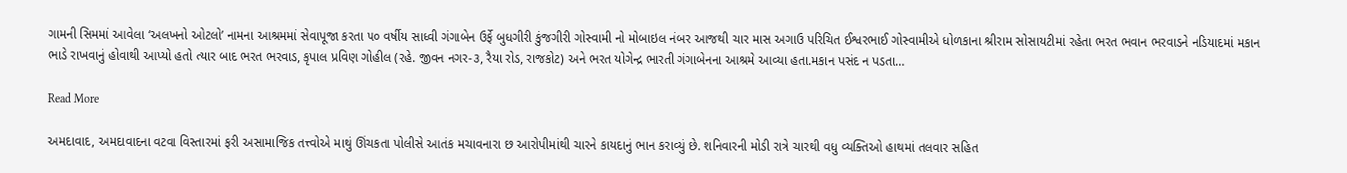ગામની સિમમાં આવેલા ‘અલખનો ઓટલો’ નામના આશ્રમમાં સેવાપૂજા કરતા ૫૦ વર્ષીય સાધ્વી ગંગાબેન ઉર્ફે બુધગીરી કુંજગીરી ગોસ્વામી નો મોબાઇલ નંબર આજથી ચાર માસ અગાઉ પરિચિત ઈશ્વરભાઈ ગોસ્વામીએ ધોળકાના શ્રીરામ સોસાયટીમાં રહેતા ભરત ભવાન ભરવાડને નડિયાદમાં મકાન ભાડે રાખવાનું હોવાથી આપ્યો હતો ત્યાર બાદ ભરત ભરવાડ, કૃપાલ પ્રવિણ ગોહીલ (રહે. જીવન નગર-૩, રૈયા રોડ, રાજકોટ) અને ભરત યોગેન્દ્ર ભારતી ગંગાબેનના આશ્રમે આવ્યા હતા.મકાન પસંદ ન પડતા…

Read More

અમદાવાદ, અમદાવાદના વટવા વિસ્તારમાં ફરી અસામાજિક તત્ત્વોએ માથું ઊંચકતા પોલીસે આતંક મચાવનારા છ આરોપીમાંથી ચારને કાયદાનું ભાન કરાવ્યું છે. શનિવારની મોડી રાત્રે ચારથી વધુ વ્યક્તિઓ હાથમાં તલવાર સહિત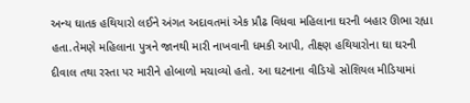અન્ય ઘાતક હથિયારો લઈને અંગત અદાવતમાં એક પ્રૌઢ વિધવા મહિલાના ઘરની બહાર ઊભા રહ્યા હતા.તેમણે મહિલાના પુત્રને જાનથી મારી નાખવાની ધમકી આપી, તીક્ષ્ણ હથિયારોના ઘા ઘરની દીવાલ તથા રસ્તા પર મારીને હોબાળો મચાવ્યો હતો. આ ઘટનાના વીડિયો સોશિયલ મીડિયામાં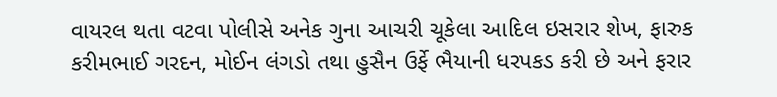વાયરલ થતા વટવા પોલીસે અનેક ગુના આચરી ચૂકેલા આદિલ ઇસરાર શેખ, ફારુક કરીમભાઈ ગરદન, મોઈન લંગડો તથા હુસૈન ઉર્ફે ભૈયાની ધરપકડ કરી છે અને ફરાર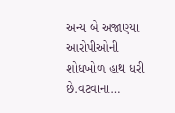અન્ય બે અજાણ્યા આરોપીઓની શોધખોળ હાથ ધરી છે.વટવાના…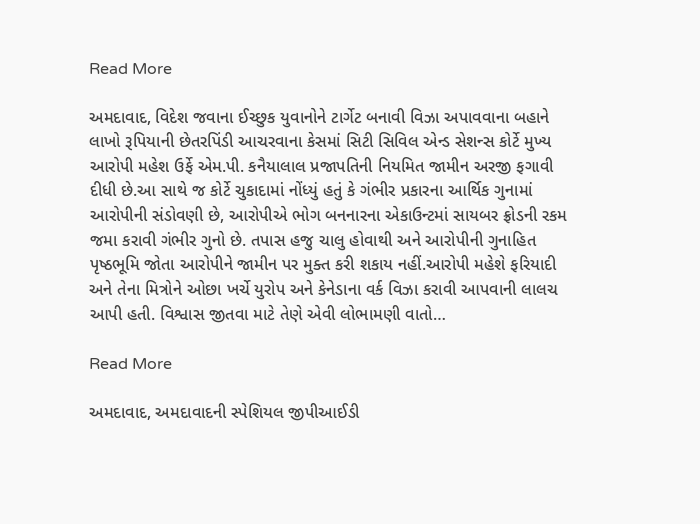Read More

અમદાવાદ, વિદેશ જવાના ઈચ્છુક યુવાનોને ટાર્ગેટ બનાવી વિઝા અપાવવાના બહાને લાખો રૂપિયાની છેતરપિંડી આચરવાના કેસમાં સિટી સિવિલ એન્ડ સેશન્સ કોર્ટે મુખ્ય આરોપી મહેશ ઉર્ફે એમ.પી. કનૈયાલાલ પ્રજાપતિની નિયમિત જામીન અરજી ફગાવી દીધી છે.આ સાથે જ કોર્ટે ચુકાદામાં નોંધ્યું હતું કે ગંભીર પ્રકારના આર્થિક ગુનામાં આરોપીની સંડોવણી છે, આરોપીએ ભોગ બનનારના એકાઉન્ટમાં સાયબર ફ્રોડની રકમ જમા કરાવી ગંભીર ગુનો છે. તપાસ હજુ ચાલુ હોવાથી અને આરોપીની ગુનાહિત પૃષ્ઠભૂમિ જોતા આરોપીને જામીન પર મુક્ત કરી શકાય નહીં.આરોપી મહેશે ફરિયાદી અને તેના મિત્રોને ઓછા ખર્ચે યુરોપ અને કેનેડાના વર્ક વિઝા કરાવી આપવાની લાલચ આપી હતી. વિશ્વાસ જીતવા માટે તેણે એવી લોભામણી વાતો…

Read More

અમદાવાદ, અમદાવાદની સ્પેશિયલ જીપીઆઈડી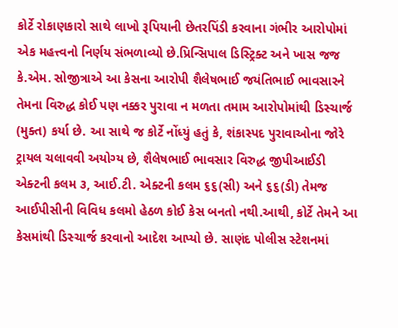કોર્ટે રોકાણકારો સાથે લાખો રૂપિયાની છેતરપિંડી કરવાના ગંભીર આરોપોમાં એક મહત્ત્વનો નિર્ણય સંભળાવ્યો છે.પ્રિન્સિપાલ ડિસ્ટ્રિક્ટ અને ખાસ જજ કે.એમ. સોજીત્રાએ આ કેસના આરોપી શૈલેષભાઈ જયંતિભાઈ ભાવસારને તેમના વિરુદ્ધ કોઈ પણ નક્કર પુરાવા ન મળતા તમામ આરોપોમાંથી ડિસ્ચાર્જ (મુક્ત) કર્યા છે. આ સાથે જ કોર્ટે નોંધ્યું હતું કે, શંકાસ્પદ પુરાવાઓના જોરે ટ્રાયલ ચલાવવી અયોગ્ય છે, શૈલેષભાઈ ભાવસાર વિરુદ્ધ જીપીઆઈડી એક્ટની કલમ ૩, આઈ.ટી. એક્ટની કલમ ૬૬(સી) અને ૬૬(ડી) તેમજ આઈપીસીની વિવિધ કલમો હેઠળ કોઈ કેસ બનતો નથી.આથી, કોર્ટે તેમને આ કેસમાંથી ડિસ્ચાર્જ કરવાનો આદેશ આપ્યો છે. સાણંદ પોલીસ સ્ટેશનમાં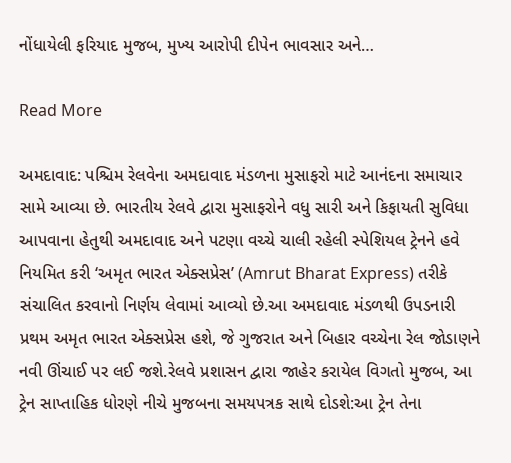નોંધાયેલી ફરિયાદ મુજબ, મુખ્ય આરોપી દીપેન ભાવસાર અને…

Read More

અમદાવાદ: પશ્ચિમ રેલવેના અમદાવાદ મંડળના મુસાફરો માટે આનંદના સમાચાર સામે આવ્યા છે. ભારતીય રેલવે દ્વારા મુસાફરોને વધુ સારી અને કિફાયતી સુવિધા આપવાના હેતુથી અમદાવાદ અને પટણા વચ્ચે ચાલી રહેલી સ્પેશિયલ ટ્રેનને હવે નિયમિત કરી ‘અમૃત ભારત એક્સપ્રેસ’ (Amrut Bharat Express) તરીકે સંચાલિત કરવાનો નિર્ણય લેવામાં આવ્યો છે.આ અમદાવાદ મંડળથી ઉપડનારી પ્રથમ અમૃત ભારત એક્સપ્રેસ હશે, જે ગુજરાત અને બિહાર વચ્ચેના રેલ જોડાણને નવી ઊંચાઈ પર લઈ જશે.રેલવે પ્રશાસન દ્વારા જાહેર કરાયેલ વિગતો મુજબ, આ ટ્રેન સાપ્તાહિક ધોરણે નીચે મુજબના સમયપત્રક સાથે દોડશે:આ ટ્રેન તેના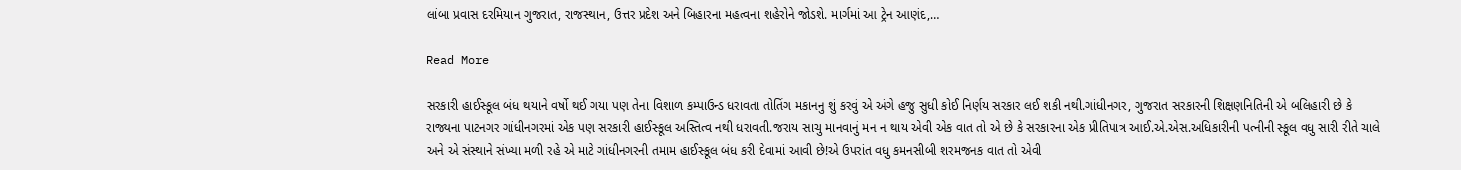લાંબા પ્રવાસ દરમિયાન ગુજરાત, રાજસ્થાન, ઉત્તર પ્રદેશ અને બિહારના મહત્વના શહેરોને જોડશે. માર્ગમાં આ ટ્રેન આણંદ,…

Read More

સરકારી હાઈસ્કૂલ બંધ થયાને વર્ષો થઈ ગયા પણ તેના વિશાળ કમ્પાઉન્ડ ધરાવતા તોતિંગ મકાનનુ શું કરવું એ અંગે હજુ સુધી કોઈ નિર્ણય સરકાર લઈ શકી નથી.ગાંધીનગર, ગુજરાત સરકારની શિક્ષણનિતિની એ બલિહારી છે કે રાજ્યના પાટનગર ગાંધીનગરમાં એક પણ સરકારી હાઈસ્કૂલ અસ્તિત્વ નથી ધરાવતી.જરાય સાચુ માનવાનું મન ન થાય એવી એક વાત તો એ છે કે સરકારના એક પ્રીતિપાત્ર આઈ.એ.એસ.અધિકારીની પત્નીની સ્કૂલ વધુ સારી રીતે ચાલે અને એ સંસ્થાને સંખ્યા મળી રહે એ માટે ગાંધીનગરની તમામ હાઈસ્કૂલ બંધ કરી દેવામાં આવી છે!એ ઉપરાંત વધુ કમનસીબી શરમજનક વાત તો એવી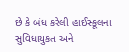છે કે બંધ કરેલી હાઈસ્કૂલના સુવિધાયુકત અને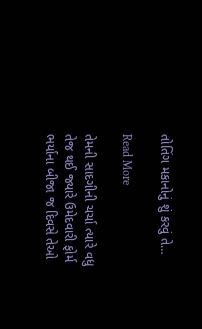તોતિંગ મકાનોનું શું કરવું તે…

Read More

તેમની સાદગીની ચર્ચા ત્યારે વધુ તેજ થઈ જ્યારે ઉમેદવારી ફોર્મ ભર્યાના બીજા જ દિવસે તેઓ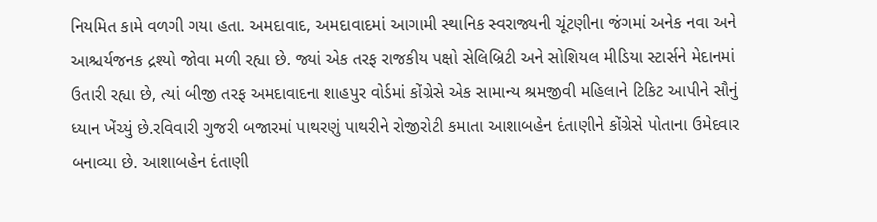નિયમિત કામે વળગી ગયા હતા. અમદાવાદ, અમદાવાદમાં આગામી સ્થાનિક સ્વરાજ્યની ચૂંટણીના જંગમાં અનેક નવા અને આશ્ચર્યજનક દ્રશ્યો જોવા મળી રહ્યા છે. જ્યાં એક તરફ રાજકીય પક્ષો સેલિબ્રિટી અને સોશિયલ મીડિયા સ્ટાર્સને મેદાનમાં ઉતારી રહ્યા છે, ત્યાં બીજી તરફ અમદાવાદના શાહપુર વોર્ડમાં કોંગ્રેસે એક સામાન્ય શ્રમજીવી મહિલાને ટિકિટ આપીને સૌનું ધ્યાન ખેંચ્યું છે.રવિવારી ગુજરી બજારમાં પાથરણું પાથરીને રોજીરોટી કમાતા આશાબહેન દંતાણીને કોંગ્રેસે પોતાના ઉમેદવાર બનાવ્યા છે. આશાબહેન દંતાણી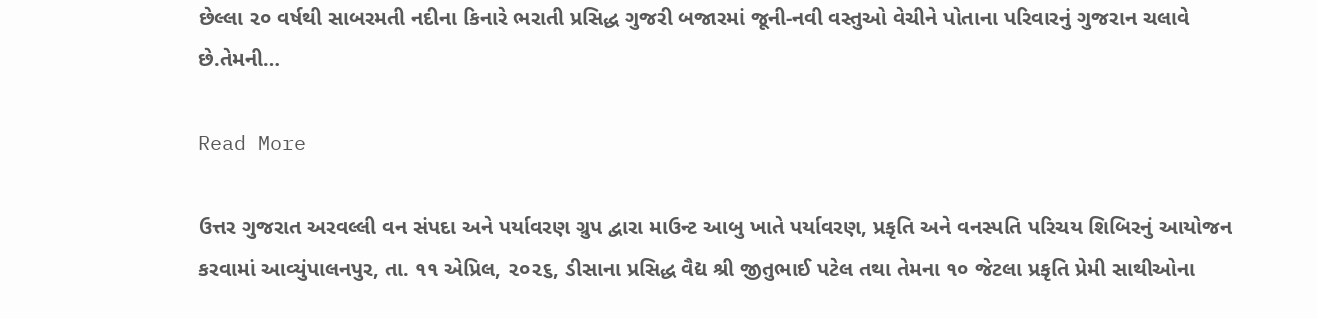છેલ્લા ૨૦ વર્ષથી સાબરમતી નદીના કિનારે ભરાતી પ્રસિદ્ધ ગુજરી બજારમાં જૂની-નવી વસ્તુઓ વેચીને પોતાના પરિવારનું ગુજરાન ચલાવે છે.તેમની…

Read More

ઉત્તર ગુજરાત અરવલ્લી વન સંપદા અને પર્યાવરણ ગ્રુપ દ્વારા માઉન્ટ આબુ ખાતે પર્યાવરણ, પ્રકૃતિ અને વનસ્પતિ પરિચય શિબિરનું આયોજન કરવામાં આવ્યુંપાલનપુર, તા. ૧૧ એપ્રિલ, ૨૦૨૬, ડીસાના પ્રસિદ્ધ વૈદ્ય શ્રી જીતુભાઈ પટેલ તથા તેમના ૧૦ જેટલા પ્રકૃતિ પ્રેમી સાથીઓના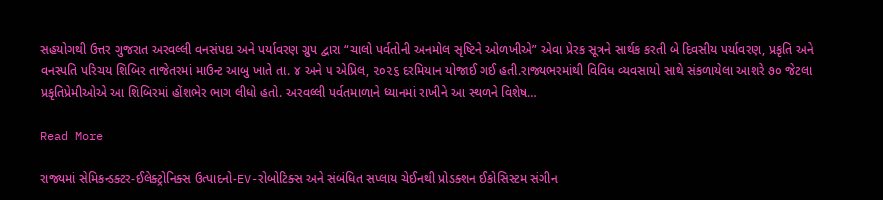સહયોગથી ઉત્તર ગુજરાત અરવલ્લી વનસંપદા અને પર્યાવરણ ગ્રુપ દ્વારા “ચાલો પર્વતોની અનમોલ સૃષ્ટિને ઓળખીએ” એવા પ્રેરક સૂત્રને સાર્થક કરતી બે દિવસીય પર્યાવરણ, પ્રકૃતિ અને વનસ્પતિ પરિચય શિબિર તાજેતરમાં માઉન્ટ આબુ ખાતે તા. ૪ અને ૫ એપ્રિલ, ૨૦૨૬ દરમિયાન યોજાઈ ગઈ હતી.રાજ્યભરમાંથી વિવિધ વ્યવસાયો સાથે સંકળાયેલા આશરે ૭૦ જેટલા પ્રકૃતિપ્રેમીઓએ આ શિબિરમાં હોંશભેર ભાગ લીધો હતો. અરવલ્લી પર્વતમાળાને ધ્યાનમાં રાખીને આ સ્થળને વિશેષ…

Read More

રાજ્યમાં સેમિકન્ડક્ટર-ઈલેક્ટ્રોનિક્સ ઉત્પાદનો-EV-રોબોટિક્સ અને સંબંધિત સપ્લાય ચેઈનથી પ્રોડક્શન ઈકોસિસ્ટમ સંગીન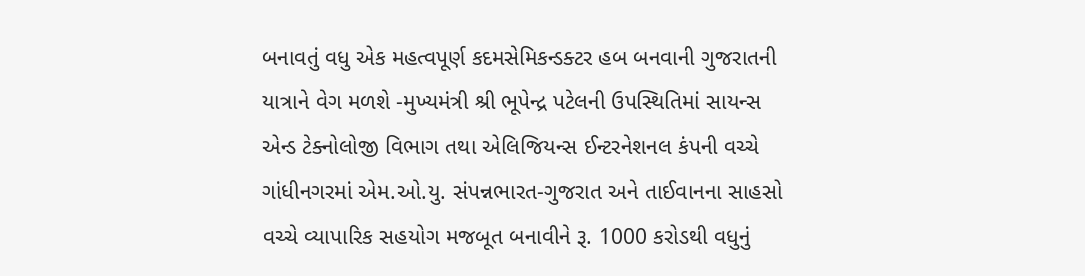બનાવતું વધુ એક મહત્વપૂર્ણ કદમસેમિકન્ડક્ટર હબ બનવાની ગુજરાતની યાત્રાને વેગ મળશે -મુખ્યમંત્રી શ્રી ભૂપેન્દ્ર પટેલની ઉપસ્થિતિમાં સાયન્સ એન્ડ ટેક્નોલોજી વિભાગ તથા એલિજિયન્સ ઈન્ટરનેશનલ કંપની વચ્ચે ગાંધીનગરમાં એમ.ઓ.યુ. સંપન્નભારત-ગુજરાત અને તાઈવાનના સાહસો વચ્ચે વ્યાપારિક સહયોગ મજબૂત બનાવીને રૂ. 1000 કરોડથી વધુનું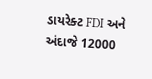ડાયરેક્ટ FDI અને અંદાજે 12000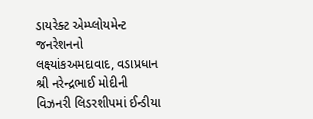ડાયરેક્ટ એમ્પ્લોયમેન્ટ જનરેશનનો લક્ષ્યાંકઅમદાવાદ, વડાપ્રધાન શ્રી નરેન્દ્રભાઈ મોદીની વિઝનરી લિડરશીપમાં ઈન્ડીયા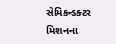સેમિકન્ડક્ટર મિશનના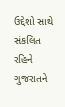ઉદ્દેશો સાથે સંકલિત રહિને ગુજરાતને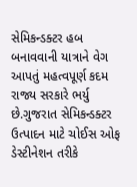સેમિકન્ડક્ટર હબ બનાવવાની યાત્રાને વેગ આપતું મહત્વપૂર્ણ કદમ રાજ્ય સરકારે ભર્યુ છે.ગુજરાત સેમિકન્ડક્ટર ઉત્પાદન માટે ચોઈસ ઓફ ડેસ્ટીનેશન તરીકે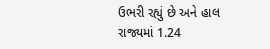ઉભરી રહ્યું છે અને હાલ રાજ્યમાં 1.24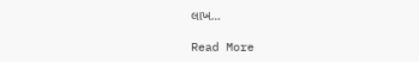લાખ…

Read More